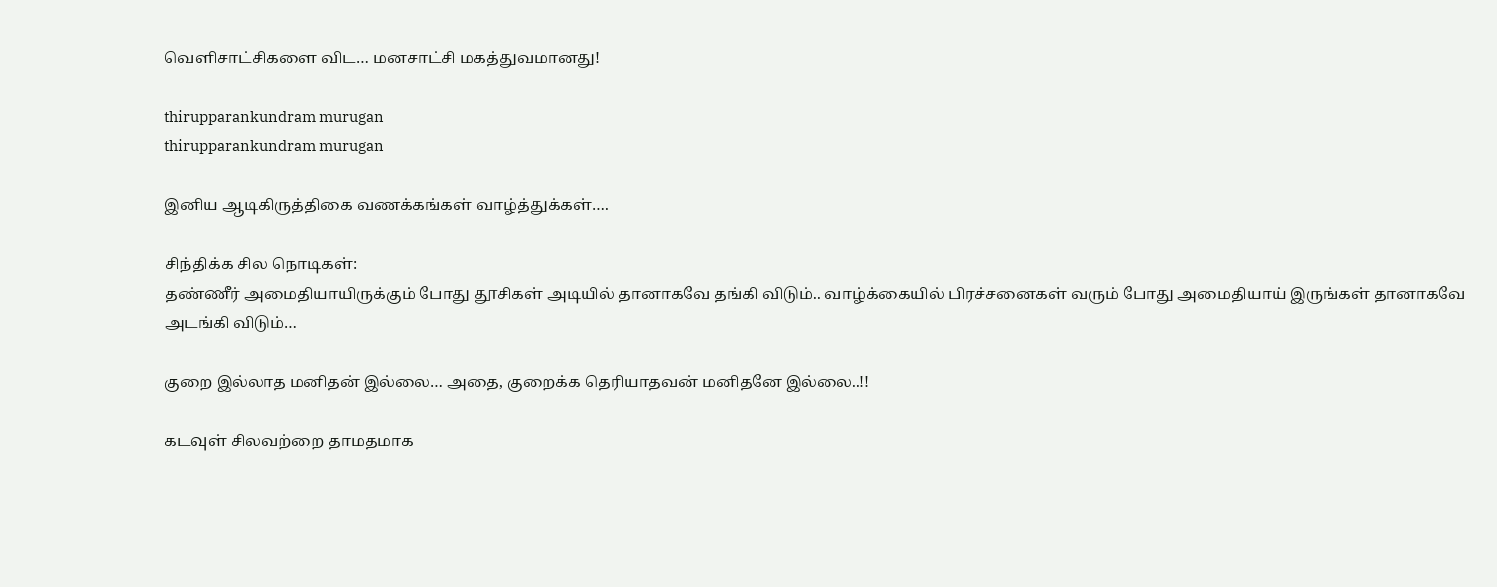வெளிசாட்சிகளை விட… மனசாட்சி மகத்துவமானது!

thirupparankundram murugan
thirupparankundram murugan

இனிய ஆடிகிருத்திகை வணக்கங்கள் வாழ்த்துக்கள்….

சிந்திக்க சில நொடிகள்:
தண்ணீர் அமைதியாயிருக்கும் போது தூசிகள் அடியில் தானாகவே தங்கி விடும்.. வாழ்க்கையில் பிரச்சனைகள் வரும் போது அமைதியாய் இருங்கள் தானாகவே அடங்கி விடும்…

குறை இல்லாத மனிதன் இல்லை… அதை, குறைக்க தெரியாதவன் மனிதனே இல்லை..!!

கடவுள் சிலவற்றை தாமதமாக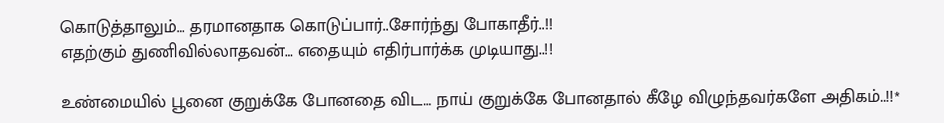கொடுத்தாலும்… தரமானதாக கொடுப்பார்..சோர்ந்து போகாதீர்..!!
எதற்கும் துணிவில்லாதவன்… எதையும் எதிர்பார்க்க முடியாது..!!

உண்மையில் பூனை குறுக்கே போனதை விட… நாய் குறுக்கே போனதால் கீழே விழுந்தவர்களே அதிகம்..!!*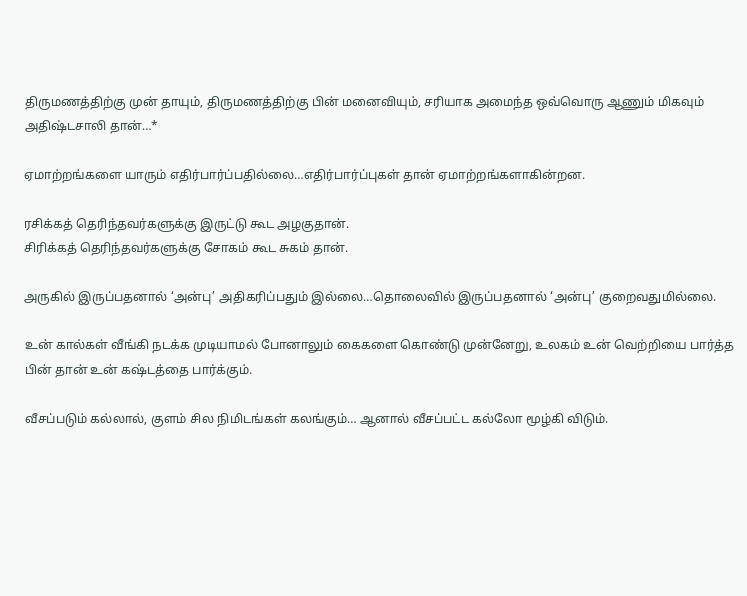திருமணத்திற்கு முன் தாயும், திருமணத்திற்கு பின் மனைவியும், சரியாக அமைந்த ஒவ்வொரு ஆணும் மிகவும் அதிஷ்டசாலி தான்…*

ஏமாற்றங்களை யாரும் எதிர்பார்ப்பதில்லை…எதிர்பார்ப்புகள் தான் ஏமாற்றங்களாகின்றன.

ரசிக்கத் தெரிந்தவர்களுக்கு இருட்டு கூட அழகுதான்.
சிரிக்கத் தெரிந்தவர்களுக்கு சோகம் கூட சுகம் தான்.

அருகில் இருப்பதனால் ‘அன்பு’ அதிகரிப்பதும் இல்லை…தொலைவில் இருப்பதனால் ‘அன்பு’ குறைவதுமில்லை.

உன் கால்கள் வீங்கி நடக்க முடியாமல் போனாலும் கைகளை கொண்டு முன்னேறு, உலகம் உன் வெற்றியை பார்த்த பின் தான் உன் கஷ்டத்தை பார்க்கும்.

வீசப்படும் கல்லால், குளம் சில நிமிடங்கள் கலங்கும்… ஆனால் வீசப்பட்ட கல்லோ மூழ்கி விடும்.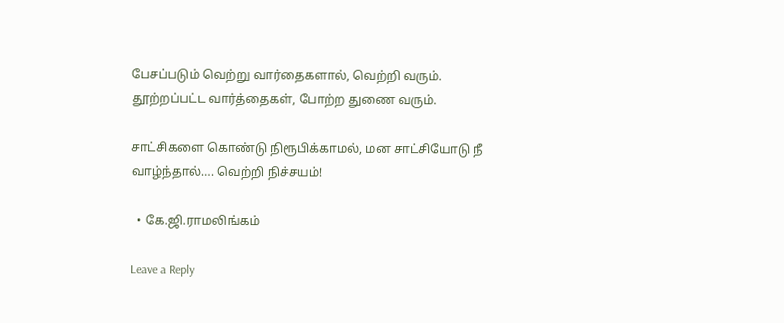பேசப்படும் வெற்று வார்தைகளால், வெற்றி வரும். தூற்றப்பட்ட வார்த்தைகள், போற்ற துணை வரும்.

சாட்சிகளை கொண்டு நிரூபிக்காமல், மன சாட்சியோடு நீ வாழ்ந்தால்…. வெற்றி நிச்சயம்!

  • கே.ஜி.ராமலிங்கம்

Leave a Reply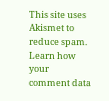This site uses Akismet to reduce spam. Learn how your comment data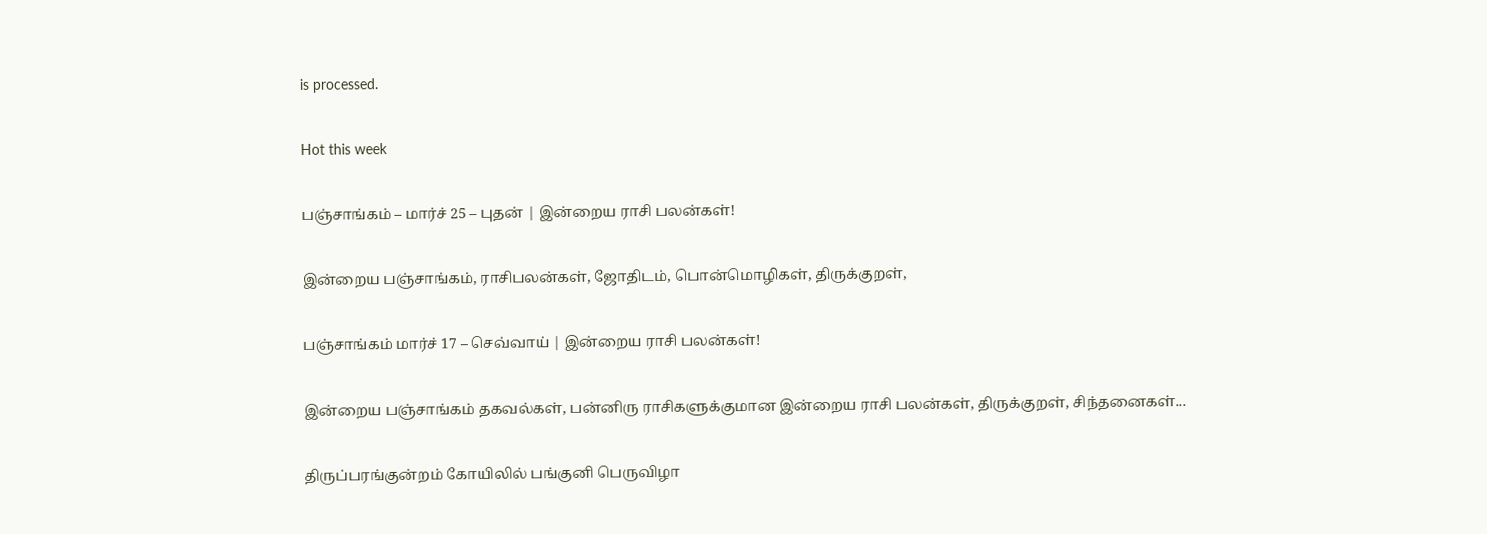is processed.

Hot this week

பஞ்சாங்கம் – மார்ச் 25 – புதன் | இன்றைய ராசி பலன்கள்!

இன்றைய பஞ்சாங்கம், ராசிபலன்கள், ஜோதிடம், பொன்மொழிகள், திருக்குறள்,

பஞ்சாங்கம் மார்ச் 17 – செவ்வாய் | இன்றைய ராசி பலன்கள்!

இன்றைய பஞ்சாங்கம் தகவல்கள், பன்னிரு ராசிகளுக்குமான இன்றைய ராசி பலன்கள், திருக்குறள், சிந்தனைகள்...

திருப்பரங்குன்றம் கோயிலில் பங்குனி பெருவிழா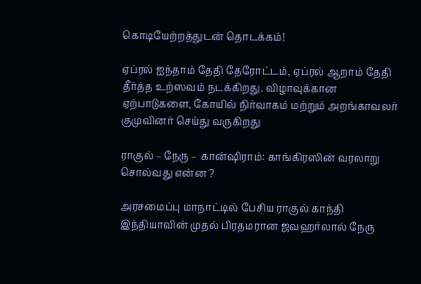கொடியேற்றத்துடன் தொடக்கம்!

ஏப்ரல் ஐந்தாம் தேதி தேரோட்டம், ஏப்ரல் ஆறாம் தேதி தீர்த்த உற்ஸவம் நடக்கிறது. விழாவுக்கான ஏற்பாடுகளை, கோயில் நிர்வாகம் மற்றும் அறங்காவலர் குமுவினர் செய்து வருகிறது

ராகுல் – நேரு – கான்ஷிராம்: காங்கிரஸின் வரலாறு சொல்வது என்ன ?

அரசமைப்பு மாநாட்டில் பேசிய ராகுல் காந்தி இந்தியாவின் முதல் பிரதமரான ஜவஹர்லால் நேரு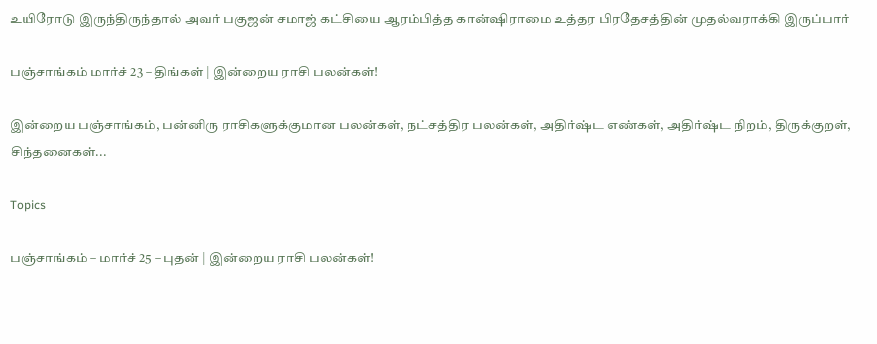உயிரோடு இருந்திருந்தால் அவர் பகுஜன் சமாஜ் கட்சியை ஆரம்பித்த கான்ஷிராமை உத்தர பிரதேசத்தின் முதல்வராக்கி இருப்பார்

பஞ்சாங்கம் மார்ச் 23 – திங்கள் | இன்றைய ராசி பலன்கள்!

இன்றைய பஞ்சாங்கம், பன்னிரு ராசிகளுக்குமான பலன்கள், நட்சத்திர பலன்கள், அதிர்ஷ்ட எண்கள், அதிர்ஷ்ட நிறம், திருக்குறள், சிந்தனைகள்...

Topics

பஞ்சாங்கம் – மார்ச் 25 – புதன் | இன்றைய ராசி பலன்கள்!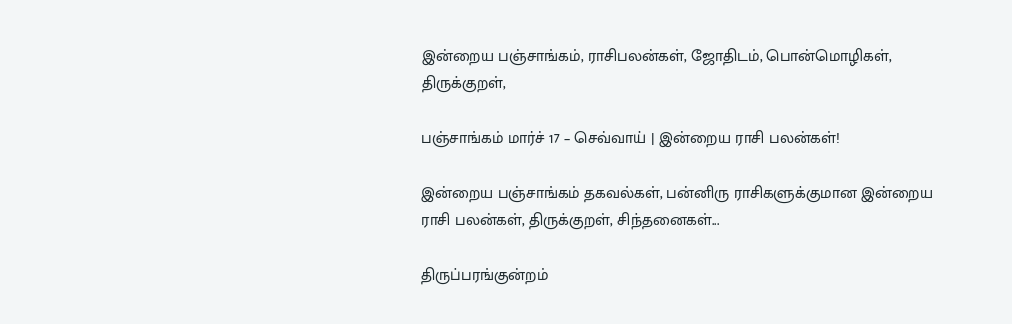இன்றைய பஞ்சாங்கம், ராசிபலன்கள், ஜோதிடம், பொன்மொழிகள், திருக்குறள்,

பஞ்சாங்கம் மார்ச் 17 – செவ்வாய் | இன்றைய ராசி பலன்கள்!

இன்றைய பஞ்சாங்கம் தகவல்கள், பன்னிரு ராசிகளுக்குமான இன்றைய ராசி பலன்கள், திருக்குறள், சிந்தனைகள்...

திருப்பரங்குன்றம்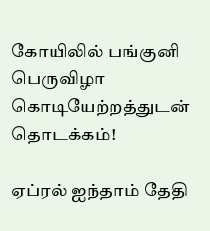கோயிலில் பங்குனி பெருவிழா கொடியேற்றத்துடன் தொடக்கம்!

ஏப்ரல் ஐந்தாம் தேதி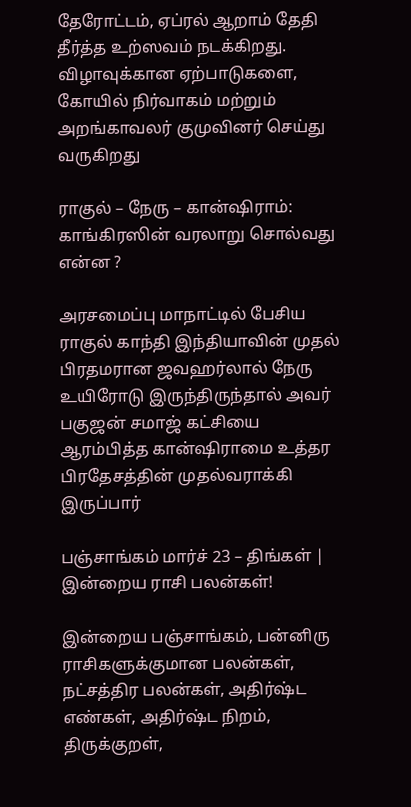தேரோட்டம், ஏப்ரல் ஆறாம் தேதி தீர்த்த உற்ஸவம் நடக்கிறது. விழாவுக்கான ஏற்பாடுகளை, கோயில் நிர்வாகம் மற்றும் அறங்காவலர் குமுவினர் செய்து வருகிறது

ராகுல் – நேரு – கான்ஷிராம்: காங்கிரஸின் வரலாறு சொல்வது என்ன ?

அரசமைப்பு மாநாட்டில் பேசிய ராகுல் காந்தி இந்தியாவின் முதல் பிரதமரான ஜவஹர்லால் நேரு உயிரோடு இருந்திருந்தால் அவர் பகுஜன் சமாஜ் கட்சியை ஆரம்பித்த கான்ஷிராமை உத்தர பிரதேசத்தின் முதல்வராக்கி இருப்பார்

பஞ்சாங்கம் மார்ச் 23 – திங்கள் | இன்றைய ராசி பலன்கள்!

இன்றைய பஞ்சாங்கம், பன்னிரு ராசிகளுக்குமான பலன்கள், நட்சத்திர பலன்கள், அதிர்ஷ்ட எண்கள், அதிர்ஷ்ட நிறம், திருக்குறள்,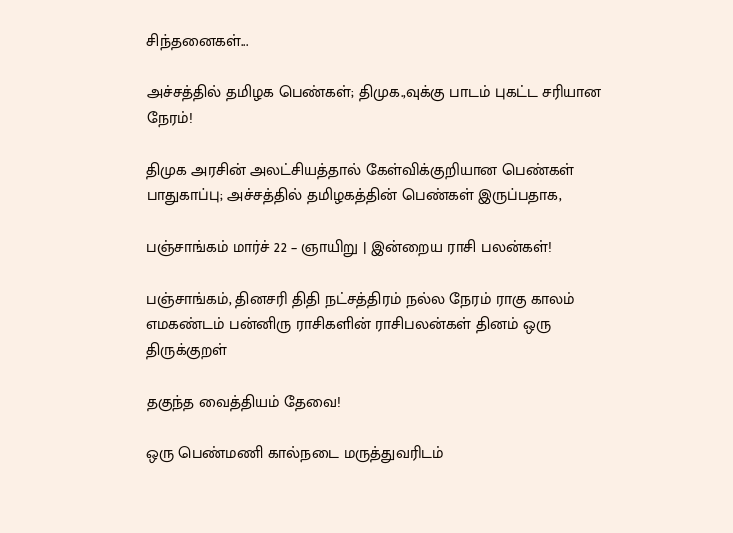சிந்தனைகள்...

அச்சத்தில் தமிழக பெண்கள்; திமுக.,வுக்கு பாடம் புகட்ட சரியான நேரம்!

திமுக அரசின் அலட்சியத்தால் கேள்விக்குறியான பெண்கள் பாதுகாப்பு; அச்சத்தில் தமிழகத்தின் பெண்கள் இருப்பதாக,

பஞ்சாங்கம் மார்ச் 22 – ஞாயிறு | இன்றைய ராசி பலன்கள்!

பஞ்சாங்கம், தினசரி திதி நட்சத்திரம் நல்ல நேரம் ராகு காலம் எமகண்டம் பன்னிரு ராசிகளின் ராசிபலன்கள் தினம் ஒரு திருக்குறள்

தகுந்த வைத்தியம் தேவை!

ஒரு பெண்மணி கால்நடை மருத்துவரிடம்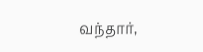வந்தார்,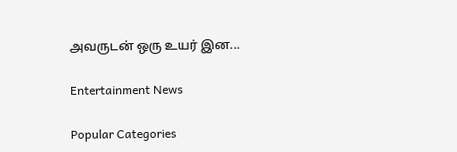அவருடன் ஒரு உயர் இன...

Entertainment News

Popular Categories